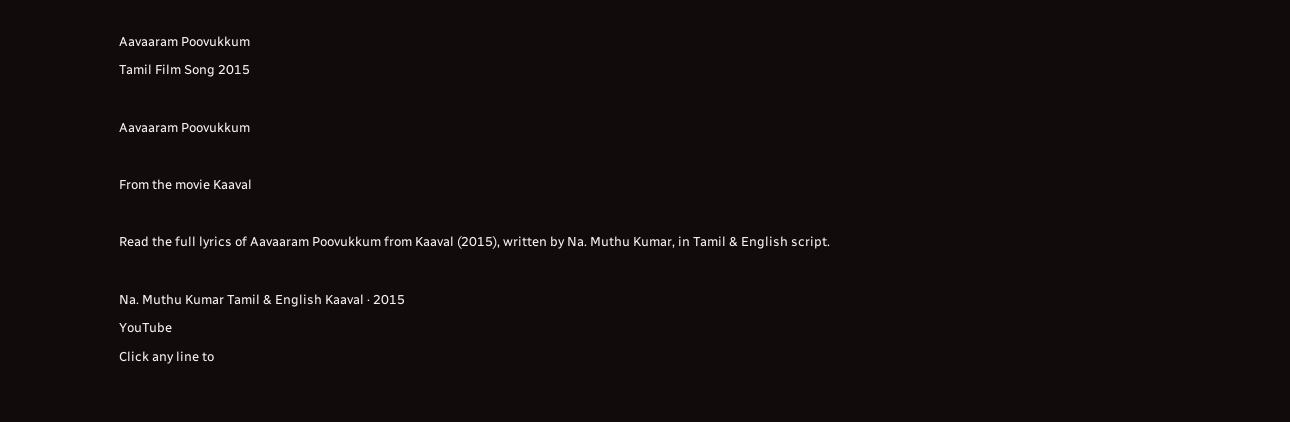Aavaaram Poovukkum
Tamil Film Song 2015

Aavaaram Poovukkum

From the movie Kaaval

Read the full lyrics of Aavaaram Poovukkum from Kaaval (2015), written by Na. Muthu Kumar, in Tamil & English script.

Na. Muthu Kumar Tamil & English Kaaval · 2015
YouTube
Click any line to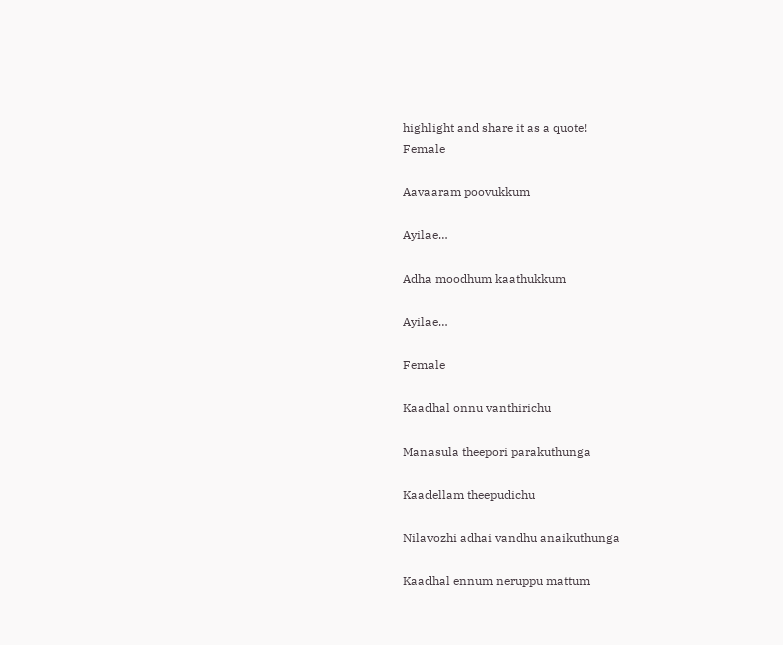highlight and share it as a quote!
Female

Aavaaram poovukkum

Ayilae…

Adha moodhum kaathukkum

Ayilae…

Female

Kaadhal onnu vanthirichu

Manasula theepori parakuthunga

Kaadellam theepudichu

Nilavozhi adhai vandhu anaikuthunga

Kaadhal ennum neruppu mattum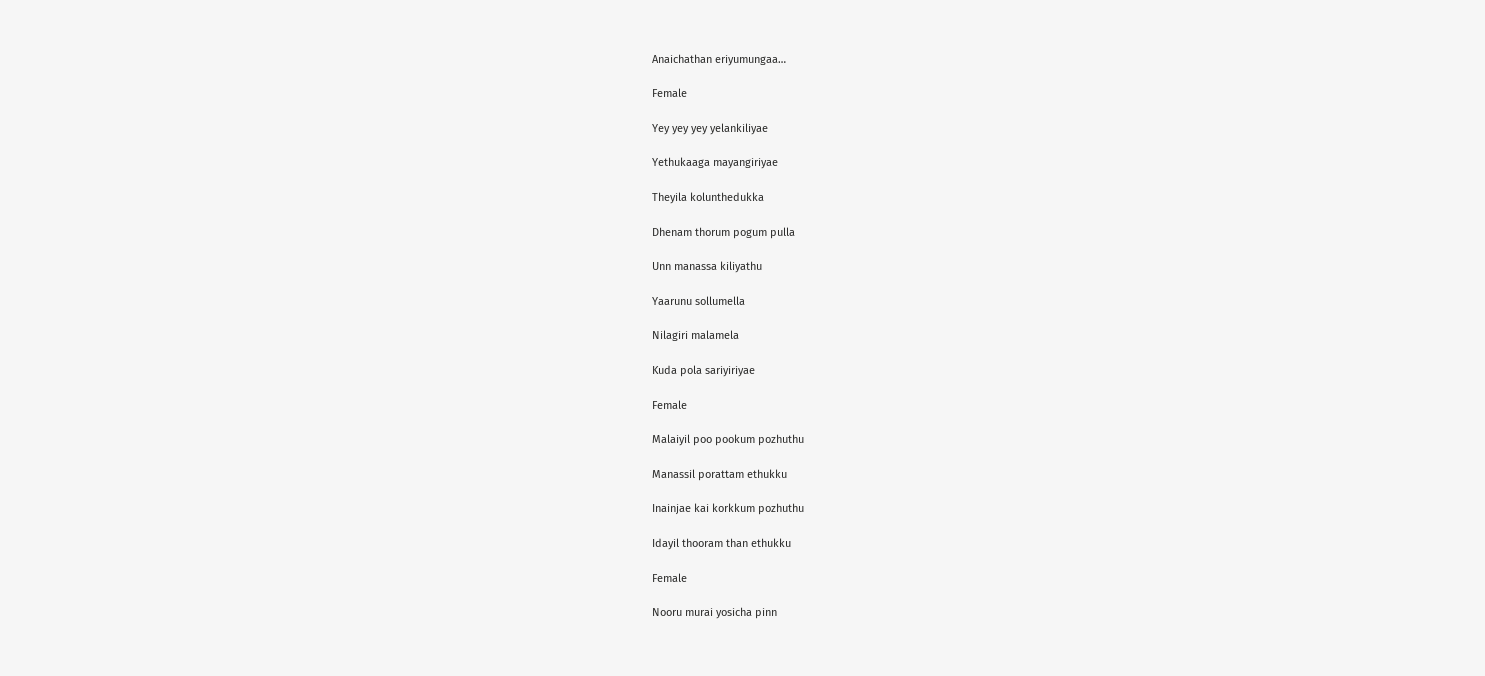Anaichathan eriyumungaa…

Female

Yey yey yey yelankiliyae

Yethukaaga mayangiriyae

Theyila kolunthedukka

Dhenam thorum pogum pulla

Unn manassa kiliyathu

Yaarunu sollumella

Nilagiri malamela

Kuda pola sariyiriyae

Female

Malaiyil poo pookum pozhuthu

Manassil porattam ethukku

Inainjae kai korkkum pozhuthu

Idayil thooram than ethukku

Female

Nooru murai yosicha pinn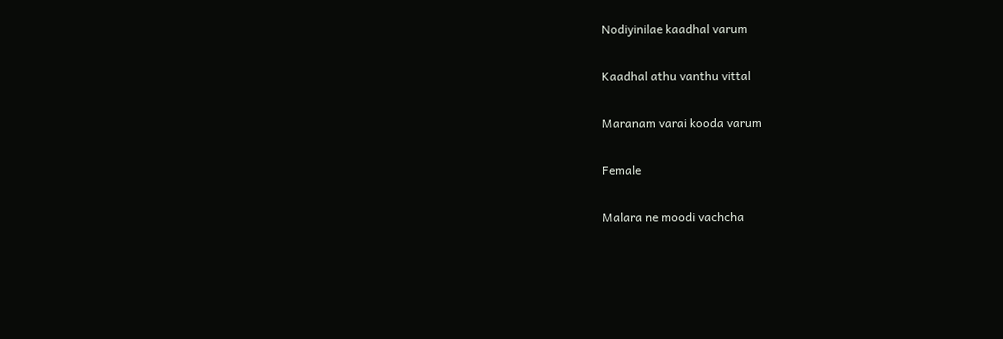Nodiyinilae kaadhal varum

Kaadhal athu vanthu vittal

Maranam varai kooda varum

Female

Malara ne moodi vachcha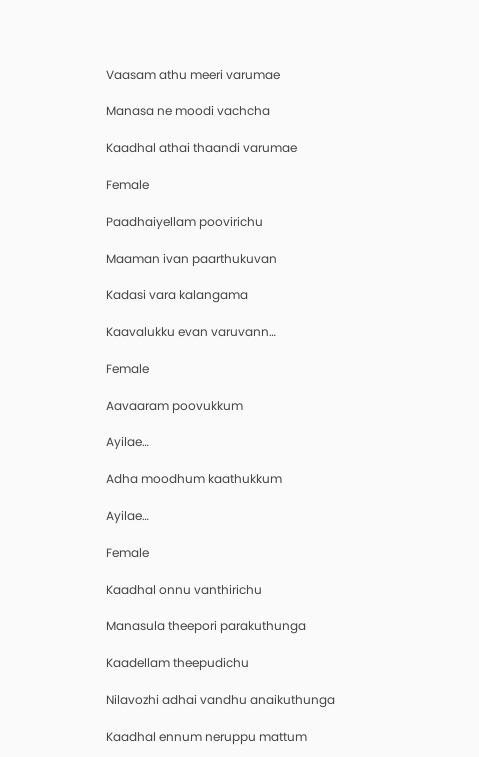Vaasam athu meeri varumae

Manasa ne moodi vachcha

Kaadhal athai thaandi varumae

Female

Paadhaiyellam poovirichu

Maaman ivan paarthukuvan

Kadasi vara kalangama

Kaavalukku evan varuvann…

Female

Aavaaram poovukkum

Ayilae…

Adha moodhum kaathukkum

Ayilae…

Female

Kaadhal onnu vanthirichu

Manasula theepori parakuthunga

Kaadellam theepudichu

Nilavozhi adhai vandhu anaikuthunga

Kaadhal ennum neruppu mattum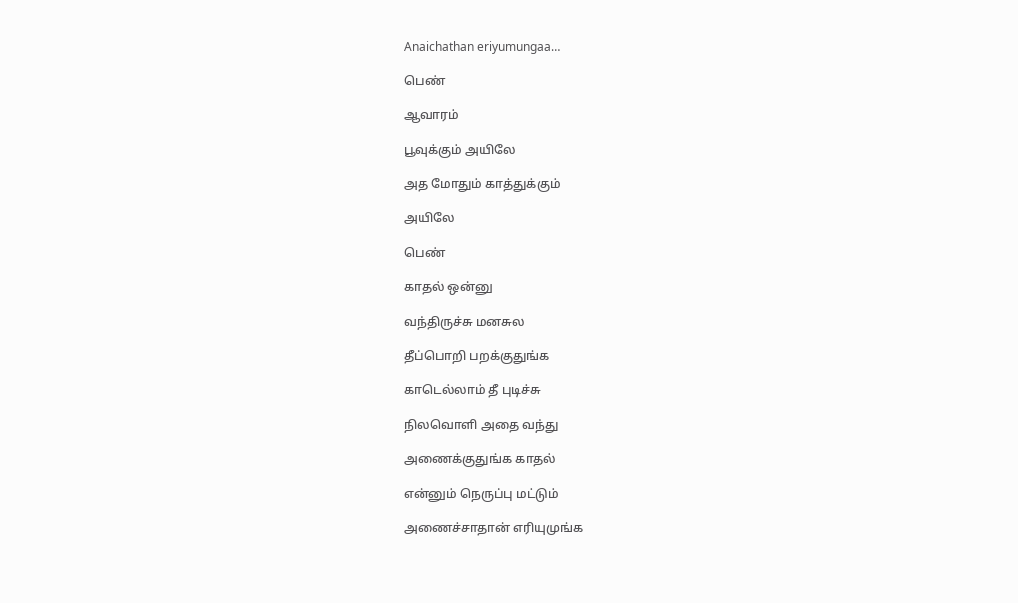Anaichathan eriyumungaa…

பெண்

ஆவாரம்

பூவுக்கும் அயிலே

அத மோதும் காத்துக்கும்

அயிலே

பெண்

காதல் ஒன்னு

வந்திருச்சு மனசுல

தீப்பொறி பறக்குதுங்க

காடெல்லாம் தீ புடிச்சு

நிலவொளி அதை வந்து

அணைக்குதுங்க காதல்

என்னும் நெருப்பு மட்டும்

அணைச்சாதான் எரியுமுங்க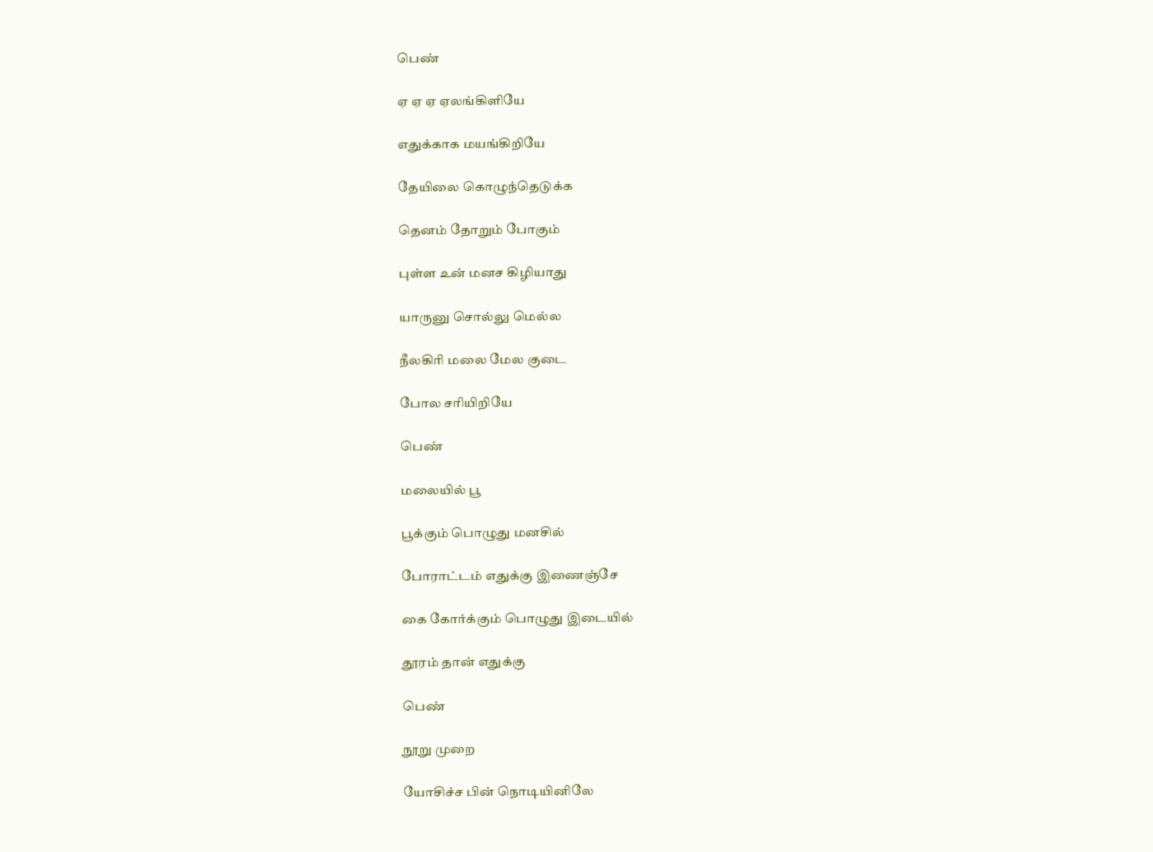பெண்

ஏ ஏ ஏ ஏலங்கிளியே

எதுக்காக மயங்கிறியே

தேயிலை கொழுந்தெடுக்க

தெனம் தோறும் போகும்

புள்ள உன் மனச கிழியாது

யாருனு சொல்லு மெல்ல

நீலகிரி மலை மேல குடை

போல சரியிறியே

பெண்

மலையில் பூ

பூக்கும் பொழுது மனசில்

போராட்டம் எதுக்கு இணைஞ்சே

கை கோர்க்கும் பொழுது இடையில்

தூரம் தான் எதுக்கு

பெண்

நூறு முறை

யோசிச்ச பின் நொடியினிலே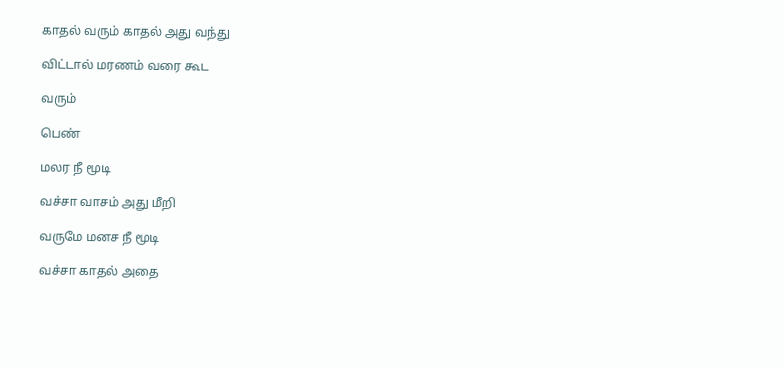காதல் வரும் காதல் அது வந்து

விட்டால் மரணம் வரை கூட

வரும்

பெண்

மலர நீ மூடி

வச்சா வாசம் அது மீறி

வருமே மனச நீ மூடி

வச்சா காதல் அதை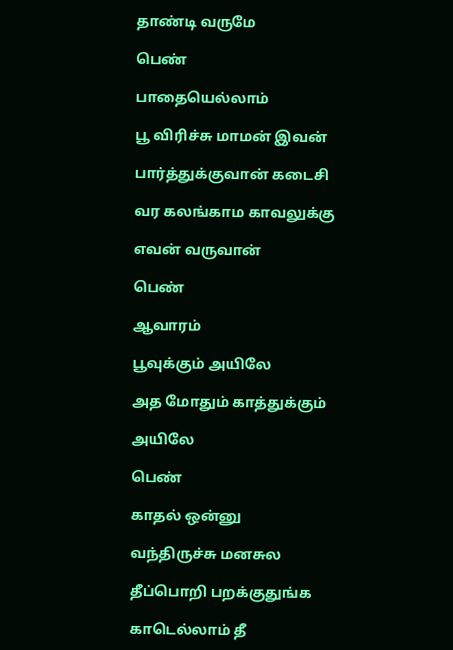தாண்டி வருமே

பெண்

பாதையெல்லாம்

பூ விரிச்சு மாமன் இவன்

பார்த்துக்குவான் கடைசி

வர கலங்காம காவலுக்கு

எவன் வருவான்

பெண்

ஆவாரம்

பூவுக்கும் அயிலே

அத மோதும் காத்துக்கும்

அயிலே

பெண்

காதல் ஒன்னு

வந்திருச்சு மனசுல

தீப்பொறி பறக்குதுங்க

காடெல்லாம் தீ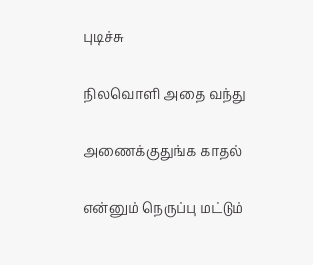புடிச்சு

நிலவொளி அதை வந்து

அணைக்குதுங்க காதல்

என்னும் நெருப்பு மட்டும்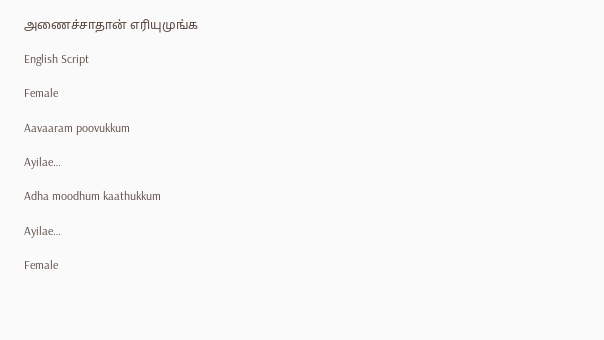அணைச்சாதான் எரியுமுங்க

English Script

Female

Aavaaram poovukkum

Ayilae…

Adha moodhum kaathukkum

Ayilae…

Female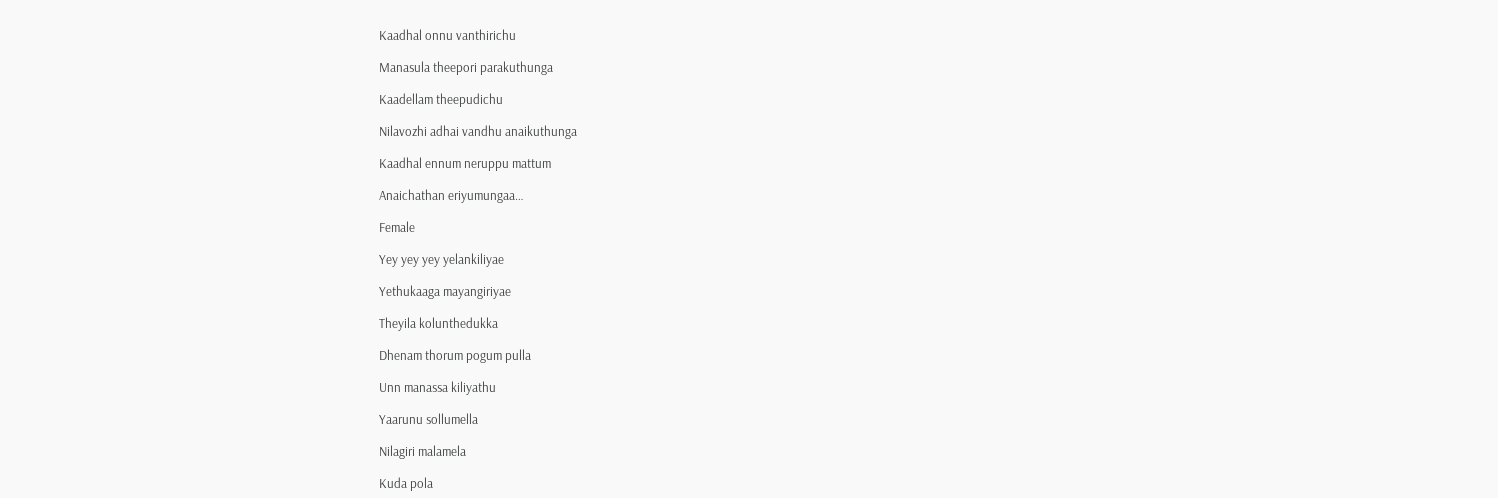Kaadhal onnu vanthirichu

Manasula theepori parakuthunga

Kaadellam theepudichu

Nilavozhi adhai vandhu anaikuthunga

Kaadhal ennum neruppu mattum

Anaichathan eriyumungaa…

Female

Yey yey yey yelankiliyae

Yethukaaga mayangiriyae

Theyila kolunthedukka

Dhenam thorum pogum pulla

Unn manassa kiliyathu

Yaarunu sollumella

Nilagiri malamela

Kuda pola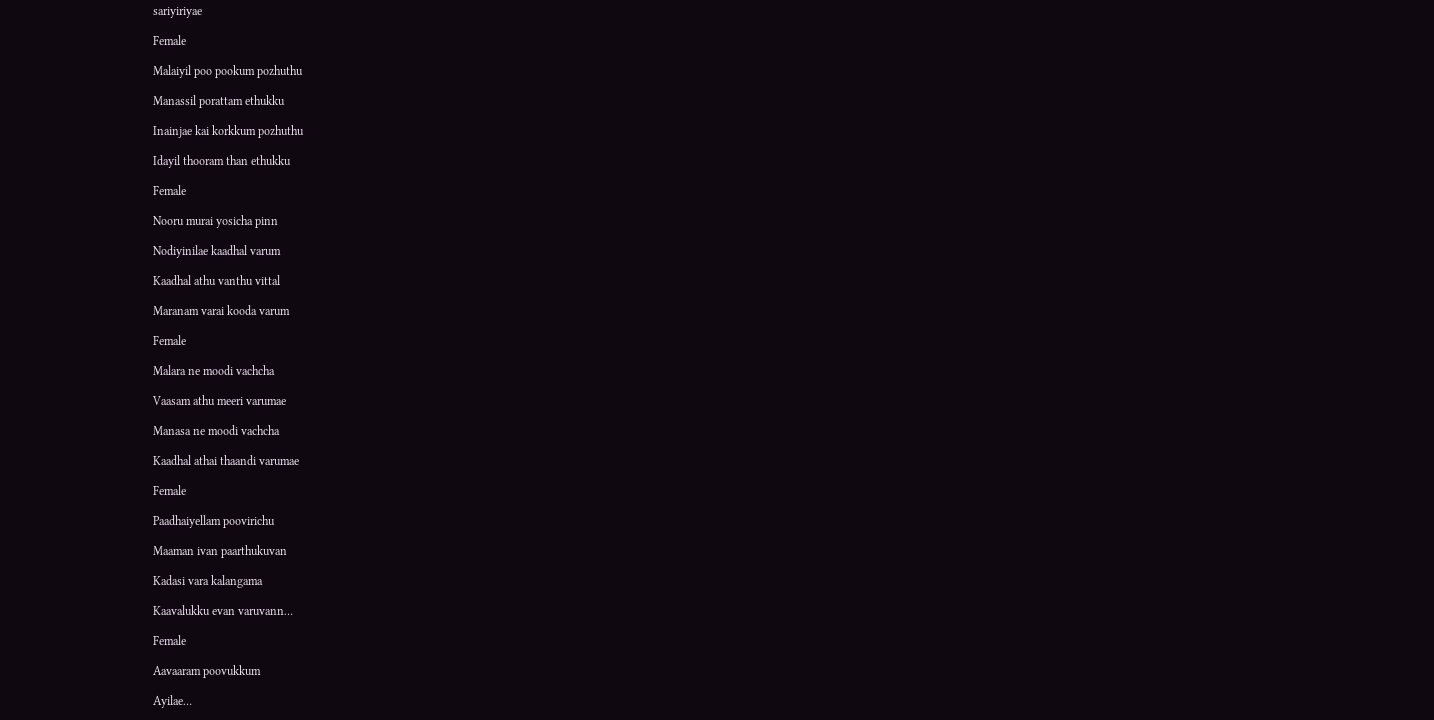sariyiriyae

Female

Malaiyil poo pookum pozhuthu

Manassil porattam ethukku

Inainjae kai korkkum pozhuthu

Idayil thooram than ethukku

Female

Nooru murai yosicha pinn

Nodiyinilae kaadhal varum

Kaadhal athu vanthu vittal

Maranam varai kooda varum

Female

Malara ne moodi vachcha

Vaasam athu meeri varumae

Manasa ne moodi vachcha

Kaadhal athai thaandi varumae

Female

Paadhaiyellam poovirichu

Maaman ivan paarthukuvan

Kadasi vara kalangama

Kaavalukku evan varuvann…

Female

Aavaaram poovukkum

Ayilae…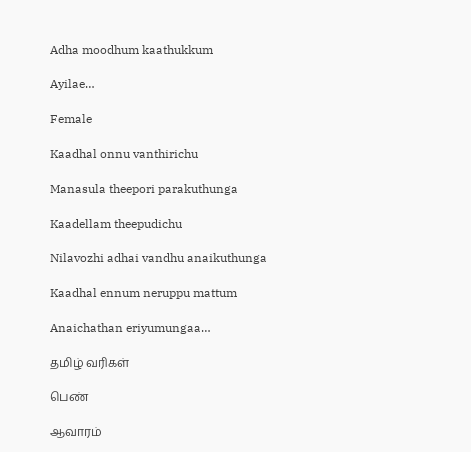Adha moodhum kaathukkum

Ayilae…

Female

Kaadhal onnu vanthirichu

Manasula theepori parakuthunga

Kaadellam theepudichu

Nilavozhi adhai vandhu anaikuthunga

Kaadhal ennum neruppu mattum

Anaichathan eriyumungaa…

தமிழ் வரிகள்

பெண்

ஆவாரம்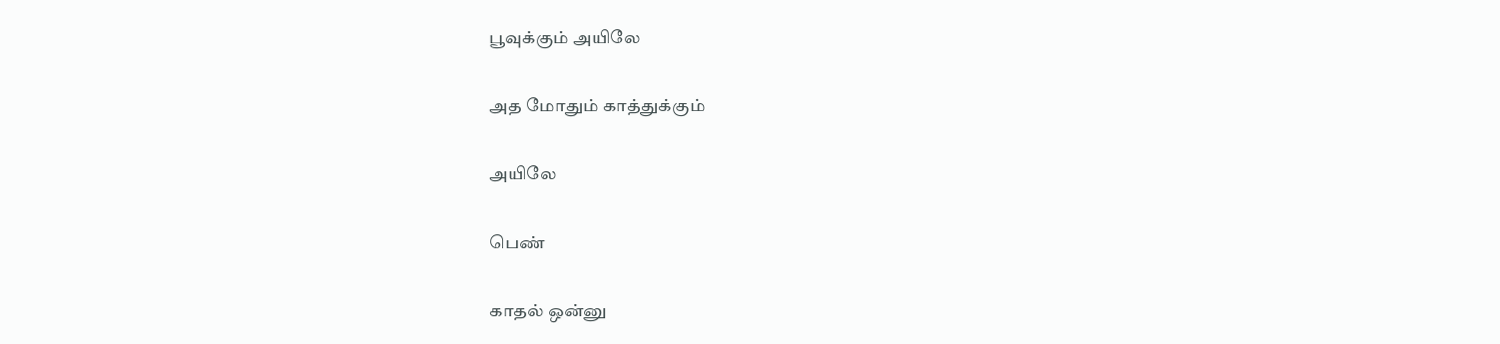பூவுக்கும் அயிலே

அத மோதும் காத்துக்கும்

அயிலே

பெண்

காதல் ஒன்னு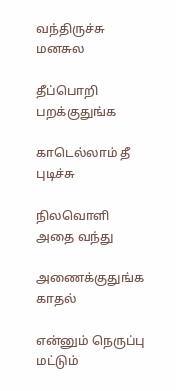வந்திருச்சு மனசுல

தீப்பொறி பறக்குதுங்க

காடெல்லாம் தீ புடிச்சு

நிலவொளி அதை வந்து

அணைக்குதுங்க காதல்

என்னும் நெருப்பு மட்டும்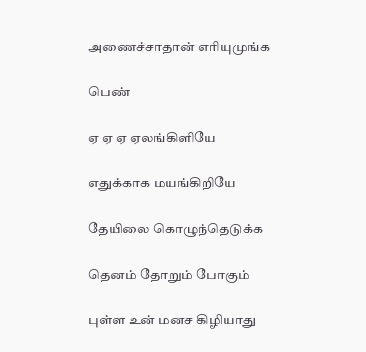அணைச்சாதான் எரியுமுங்க

பெண்

ஏ ஏ ஏ ஏலங்கிளியே

எதுக்காக மயங்கிறியே

தேயிலை கொழுந்தெடுக்க

தெனம் தோறும் போகும்

புள்ள உன் மனச கிழியாது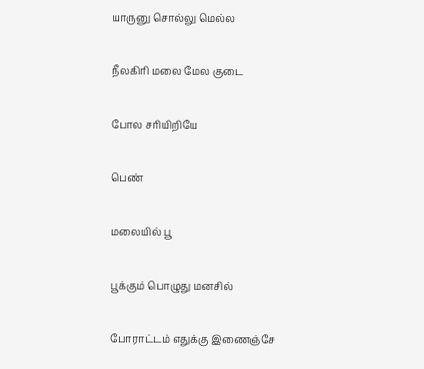யாருனு சொல்லு மெல்ல

நீலகிரி மலை மேல குடை

போல சரியிறியே

பெண்

மலையில் பூ

பூக்கும் பொழுது மனசில்

போராட்டம் எதுக்கு இணைஞ்சே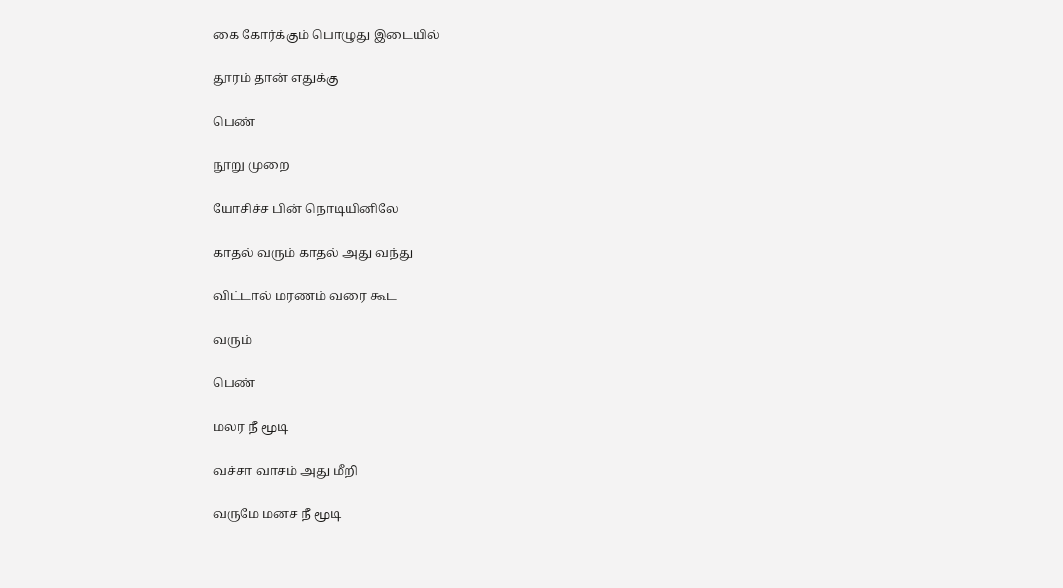கை கோர்க்கும் பொழுது இடையில்

தூரம் தான் எதுக்கு

பெண்

நூறு முறை

யோசிச்ச பின் நொடியினிலே

காதல் வரும் காதல் அது வந்து

விட்டால் மரணம் வரை கூட

வரும்

பெண்

மலர நீ மூடி

வச்சா வாசம் அது மீறி

வருமே மனச நீ மூடி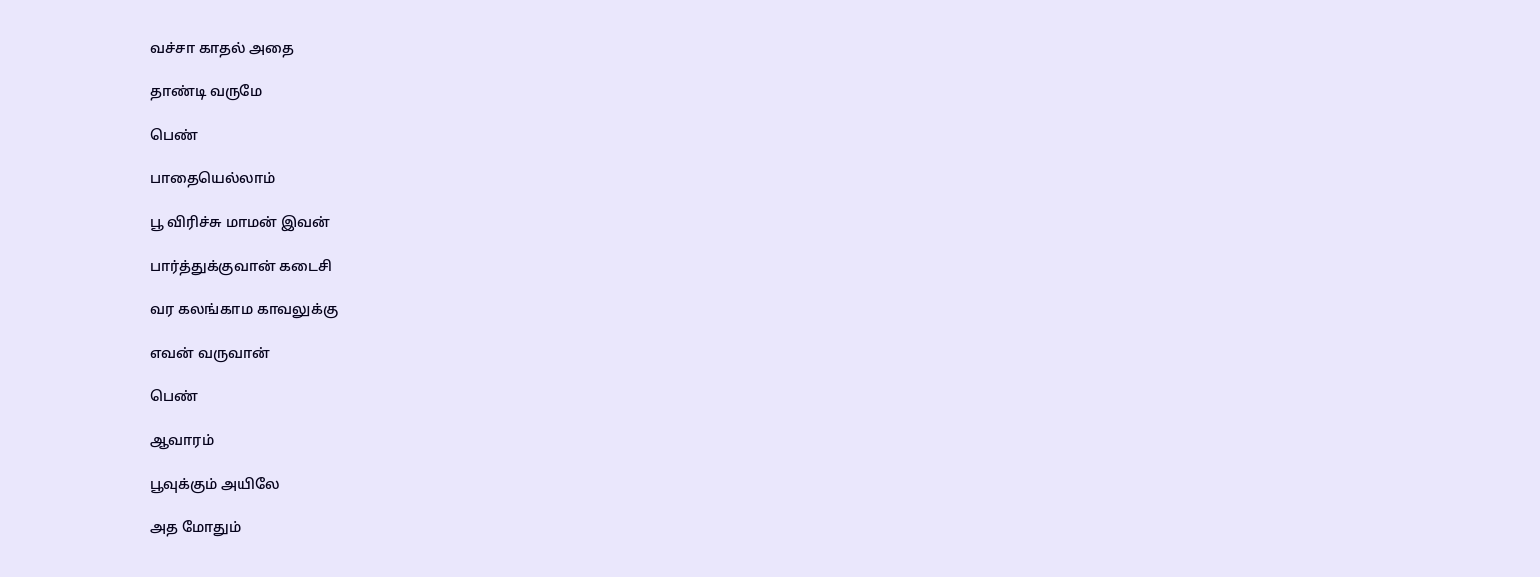வச்சா காதல் அதை

தாண்டி வருமே

பெண்

பாதையெல்லாம்

பூ விரிச்சு மாமன் இவன்

பார்த்துக்குவான் கடைசி

வர கலங்காம காவலுக்கு

எவன் வருவான்

பெண்

ஆவாரம்

பூவுக்கும் அயிலே

அத மோதும்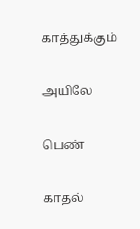காத்துக்கும்

அயிலே

பெண்

காதல்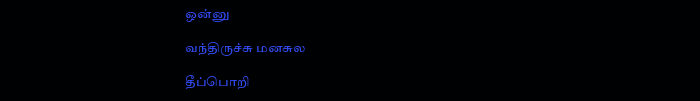ஒன்னு

வந்திருச்சு மனசுல

தீப்பொறி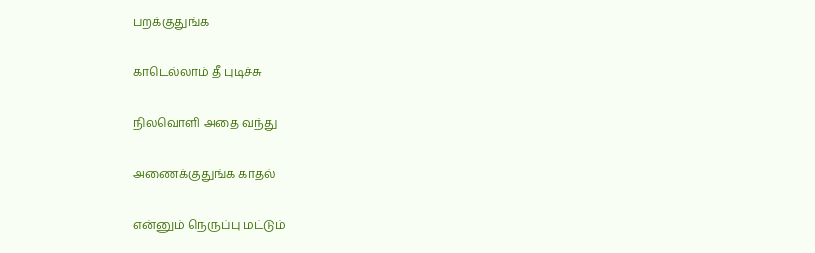பறக்குதுங்க

காடெல்லாம் தீ புடிச்சு

நிலவொளி அதை வந்து

அணைக்குதுங்க காதல்

என்னும் நெருப்பு மட்டும்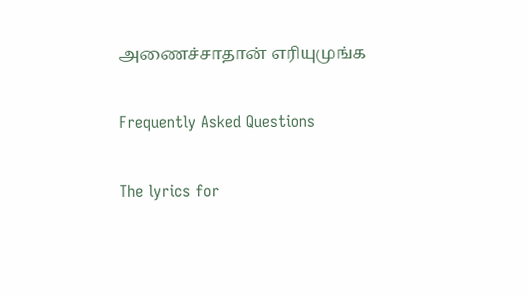அணைச்சாதான் எரியுமுங்க

Frequently Asked Questions

The lyrics for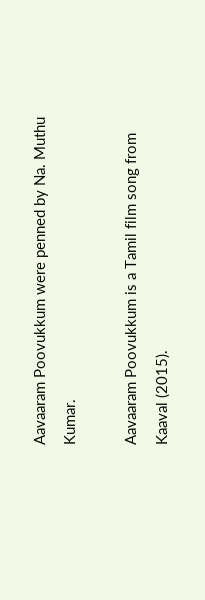Aavaaram Poovukkum were penned by Na. Muthu Kumar.

Aavaaram Poovukkum is a Tamil film song from Kaaval (2015).